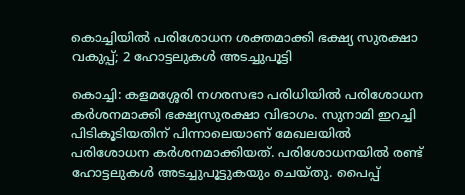കൊച്ചിയിൽ പരിശോധന ശക്തമാക്കി ഭക്ഷ്യ സുരക്ഷാ വകുപ്പ്; 2 ഹോട്ടലുകൾ അടച്ചുപൂട്ടി

കൊച്ചി: കളമശ്ശേരി നഗരസഭാ പരിധിയിൽ പരിശോധന കർശനമാക്കി ഭക്ഷ്യസുരക്ഷാ വിഭാഗം. സുനാമി ഇറച്ചി പിടികൂടിയതിന് പിന്നാലെയാണ് മേഖലയിൽ പരിശോധന കർശനമാക്കിയത്. പരിശോധനയിൽ രണ്ട് ഹോട്ടലുകൾ അടച്ചുപൂട്ടുകയും ചെയ്തു. പൈപ്പ്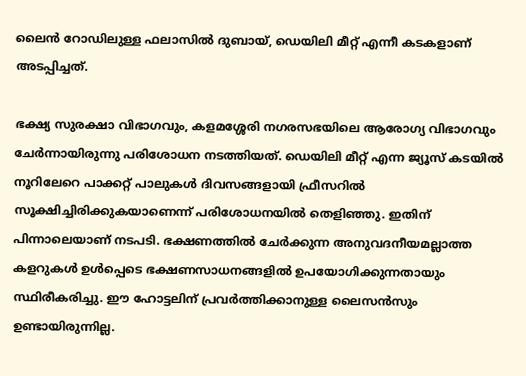ലൈൻ റോഡിലുള്ള ഫലാസിൽ ദുബായ്, ഡെയിലി മീറ്റ് എന്നീ കടകളാണ് അടപ്പിച്ചത്.

ഭക്ഷ്യ സുരക്ഷാ വിഭാഗവും, കളമശ്ശേരി നഗരസഭയിലെ ആരോഗ്യ വിഭാഗവും ചേർന്നായിരുന്നു പരിശോധന നടത്തിയത്. ഡെയിലി മീറ്റ് എന്ന ജ്യൂസ് കടയിൽ നൂറിലേറെ പാക്കറ്റ് പാലുകൾ ദിവസങ്ങളായി ഫ്രീസറിൽ സൂക്ഷിച്ചിരിക്കുകയാണെന്ന് പരിശോധനയിൽ തെളിഞ്ഞു. ഇതിന് പിന്നാലെയാണ് നടപടി. ഭക്ഷണത്തിൽ ചേർക്കുന്ന അനുവദനീയമല്ലാത്ത കളറുകൾ ഉൾപ്പെടെ ഭക്ഷണസാധനങ്ങളിൽ ഉപയോഗിക്കുന്നതായും സ്ഥിരീകരിച്ചു. ഈ ഹോട്ടലിന് പ്രവർത്തിക്കാനുള്ള ലൈസൻസും ഉണ്ടായിരുന്നില്ല.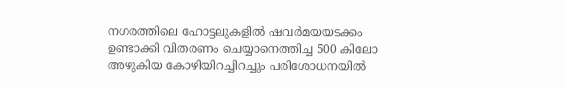നഗരത്തിലെ ഹോട്ടലുകളിൽ ഷവർമയയടക്കം ഉണ്ടാക്കി വിതരണം ചെയ്യാനെത്തിച്ച 500 കിലോ അഴുകിയ കോഴിയിറച്ചിറച്ചും പരിശോധനയിൽ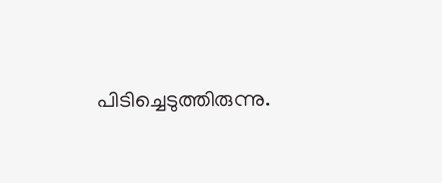പിടിച്ചെടുത്തിരുന്നു.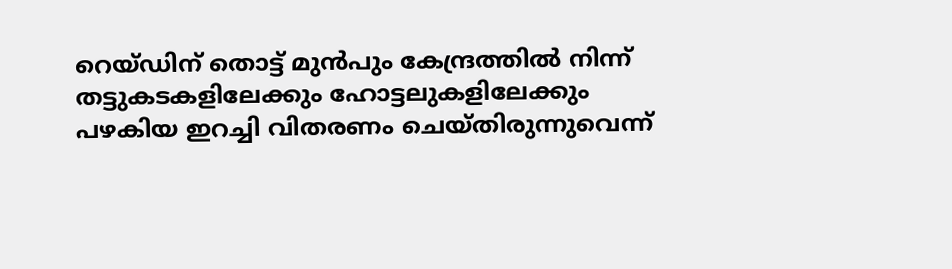റെയ്ഡിന് തൊട്ട് മുൻപും കേന്ദ്രത്തിൽ നിന്ന് തട്ടുകടകളിലേക്കും ഹോട്ടലുകളിലേക്കും പഴകിയ ഇറച്ചി വിതരണം ചെയ്തിരുന്നുവെന്ന്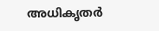അധികൃതർ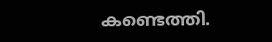കണ്ടെത്തി.